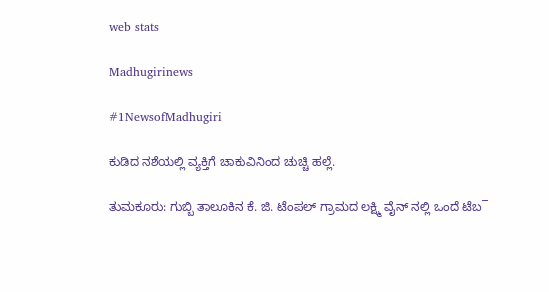web stats

Madhugirinews

#1NewsofMadhugiri

ಕುಡಿದ ನಶೆಯಲ್ಲಿ ವ್ಯಕ್ತಿಗೆ ಚಾಕುವಿನಿಂದ ಚುಚ್ಚಿ ಹಲ್ಲೆ.

ತುಮಕೂರು: ಗುಬ್ಬಿ ತಾಲೂಕಿನ ಕೆ. ಜಿ. ಟೆಂಪಲ್ ಗ್ರಾಮದ ಲಕ್ಷ್ಮಿ ವೈನ್ ನಲ್ಲಿ ಒಂದೆ ಟೆಬ¯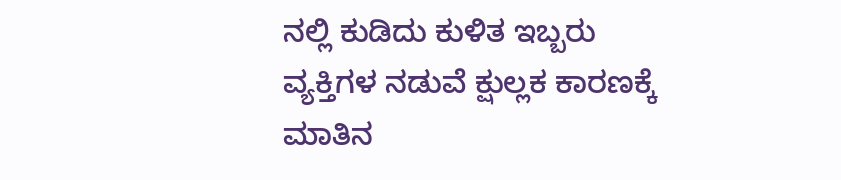ನಲ್ಲಿ ಕುಡಿದು ಕುಳಿತ ಇಬ್ಬರು ವ್ಯಕ್ತಿಗಳ ನಡುವೆ ಕ್ಷುಲ್ಲಕ ಕಾರಣಕ್ಕೆ ಮಾತಿನ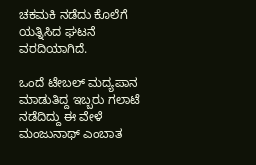ಚಕಮಕಿ ನಡೆದು ಕೊಲೆಗೆ ಯತ್ನಿಸಿದ ಘಟನೆ ವರದಿಯಾಗಿದೆ.

ಒಂದೆ ಟೇಬಲ್ ಮದ್ಯಪಾನ ಮಾಡುತಿದ್ದ ಇಬ್ಬರು ಗಲಾಟೆ ನಡೆದಿದ್ದು ಈ ವೇಳೆ ಮಂಜುನಾಥ್ ಎಂಬಾತ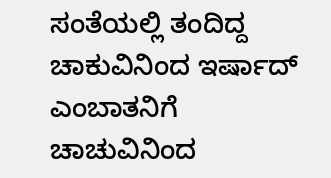ಸಂತೆಯಲ್ಲಿ ತಂದಿದ್ದ ಚಾಕುವಿನಿಂದ ಇರ್ಷಾದ್ ಎಂಬಾತನಿಗೆ ಚಾಚುವಿನಿಂದ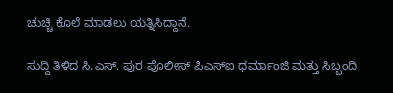ಚುಚ್ಚಿ ಕೊಲೆ ಮಾಡಲು ಯತ್ನಿಸಿದ್ದಾನೆ.

ಸುದ್ದಿ ತಿಳಿದ ಸಿ.ಎಸ್. ಪುರ ಪೊಲೀಸ್ ಪಿಎಸ್‌ಐ ಧರ್ಮಾಂಜಿ ಮತ್ತು ಸಿಬ್ಬಂದಿ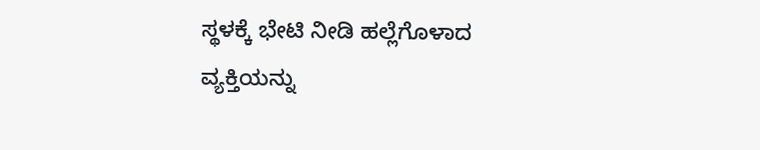ಸ್ಥಳಕ್ಕೆ ಭೇಟಿ ನೀಡಿ ಹಲ್ಲೆಗೊಳಾದ ವ್ಯಕ್ತಿಯನ್ನು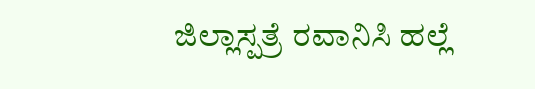ಜಿಲ್ಲಾಸ್ಪತ್ರೆ ರವಾನಿಸಿ ಹಲ್ಲೆ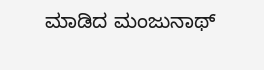ಮಾಡಿದ ಮಂಜುನಾಥ್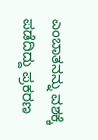ಎಂಬಾತನನ್ನು ವಶಕ್ಕೆ ಪಡೆದಿದ್ದು ಪ್ರಕರಣ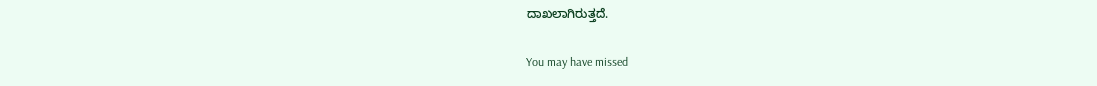ದಾಖಲಾಗಿರುತ್ತದೆ.

You may have missed